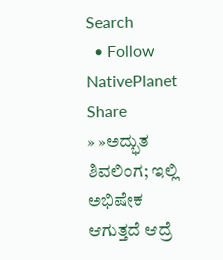Search
  • Follow NativePlanet
Share
» »ಅದ್ಭುತ ಶಿವಲಿಂಗ; ಇಲ್ಲಿ ಅಭಿಷೇಕ ಆಗುತ್ತದೆ ಆದ್ರೆ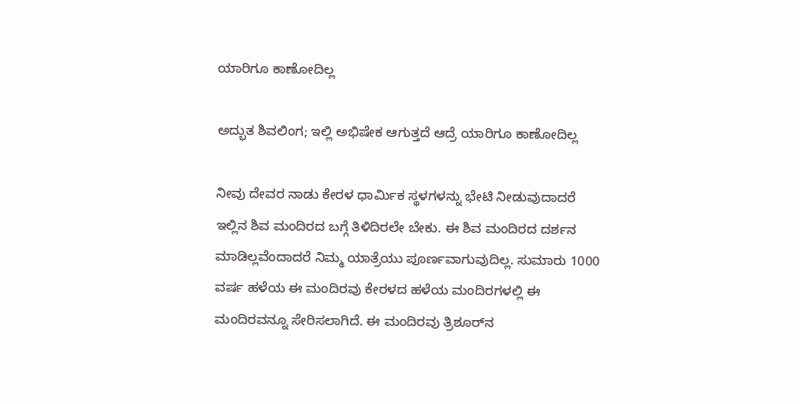ಯಾರಿಗೂ ಕಾಣೋದಿಲ್ಲ

ಅದ್ಭುತ ಶಿವಲಿಂಗ; ಇಲ್ಲಿ ಅಭಿಷೇಕ ಆಗುತ್ತದೆ ಆದ್ರೆ ಯಾರಿಗೂ ಕಾಣೋದಿಲ್ಲ

ನೀವು ದೇವರ ನಾಡು ಕೇರಳ ಧಾರ್ಮಿಕ ಸ್ಥಳಗಳನ್ನು ಭೇಟಿ ನೀಡುವುದಾದರೆ ಇಲ್ಲಿನ ಶಿವ ಮಂದಿರದ ಬಗ್ಗೆ ತಿಳಿದಿರಲೇ ಬೇಕು. ಈ ಶಿವ ಮಂದಿರದ ದರ್ಶನ ಮಾಡಿಲ್ಲವೆಂದಾದರೆ ನಿಮ್ಮ ಯಾತ್ರೆಯು ಪೂರ್ಣವಾಗುವುದಿಲ್ಲ. ಸುಮಾರು 1000 ವರ್ಷ ಹಳೆಯ ಈ ಮಂದಿರವು ಕೇರಳದ ಹಳೆಯ ಮಂದಿರಗಳಲ್ಲಿ ಈ ಮಂದಿರವನ್ನೂ ಸೇರಿಸಲಾಗಿದೆ. ಈ ಮಂದಿರವು ತ್ರಿಶೂರ್‌ನ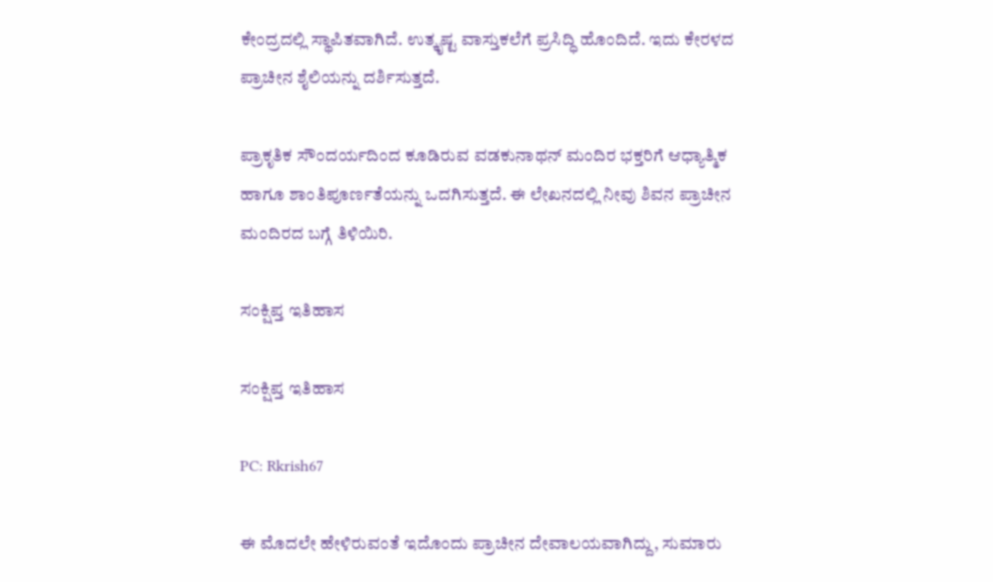ಕೇಂದ್ರದಲ್ಲಿ ಸ್ಥಾಪಿತವಾಗಿದೆ. ಉತ್ಕೃಷ್ಟ ವಾಸ್ತುಕಲೆಗೆ ಪ್ರಸಿದ್ಧಿ ಹೊಂದಿದೆ. ಇದು ಕೇರಳದ ಪ್ರಾಚೀನ ಶೈಲಿಯನ್ನು ದರ್ಶಿಸುತ್ತದೆ.

ಪ್ರಾಕೃತಿಕ ಸೌಂದರ್ಯದಿಂದ ಕೂಡಿರುವ ವಡಕುನಾಥನ್ ಮಂದಿರ ಭಕ್ತರಿಗೆ ಆಧ್ಯಾತ್ಮಿಕ ಹಾಗೂ ಶಾಂತಿಪೂರ್ಣತೆಯನ್ನು ಒದಗಿಸುತ್ತದೆ. ಈ ಲೇಖನದಲ್ಲಿ ನೀವು ಶಿವನ ಪ್ರಾಚೀನ ಮಂದಿರದ ಬಗ್ಗೆ ತಿಳಿಯಿರಿ.

ಸಂಕ್ಷಿಪ್ತ ಇತಿಹಾಸ

ಸಂಕ್ಷಿಪ್ತ ಇತಿಹಾಸ

PC: Rkrish67

ಈ ಮೊದಲೇ ಹೇಳಿರುವಂತೆ ಇದೊಂದು ಪ್ರಾಚೀನ ದೇವಾಲಯವಾಗಿದ್ದು, ಸುಮಾರು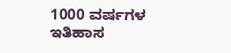1000 ವರ್ಷಗಳ ಇತಿಹಾಸ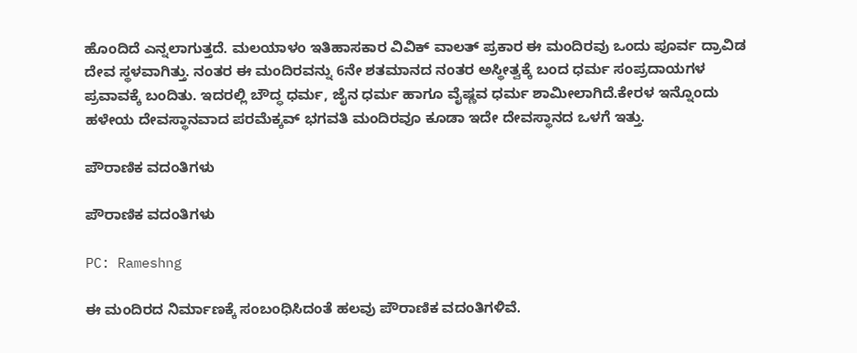ಹೊಂದಿದೆ ಎನ್ನಲಾಗುತ್ತದೆ. ಮಲಯಾಳಂ ಇತಿಹಾಸಕಾರ ವಿವಿಕ್‌ ವಾಲತ್ ಪ್ರಕಾರ ಈ ಮಂದಿರವು ಒಂದು ಪೂರ್ವ ದ್ರಾವಿಡ ದೇವ ಸ್ಥಳವಾಗಿತ್ತು. ನಂತರ ಈ ಮಂದಿರವನ್ನು 6ನೇ ಶತಮಾನದ ನಂತರ ಅಸ್ಥೀತ್ವಕ್ಕೆ ಬಂದ ಧರ್ಮ ಸಂಪ್ರದಾಯಗಳ ಪ್ರವಾವಕ್ಕೆ ಬಂದಿತು. ಇದರಲ್ಲಿ ಬೌದ್ಧ ಧರ್ಮ, ಜೈನ ಧರ್ಮ ಹಾಗೂ ವೈಷ್ಣವ ಧರ್ಮ ಶಾಮೀಲಾಗಿದೆ.ಕೇರಳ ಇನ್ನೊಂದು ಹಳೇಯ ದೇವಸ್ಥಾನವಾದ ಪರಮೆಕ್ಕವ್ ಭಗವತಿ ಮಂದಿರವೂ ಕೂಡಾ ಇದೇ ದೇವಸ್ಥಾನದ ಒಳಗೆ ಇತ್ತು.

ಪೌರಾಣಿಕ ವದಂತಿಗಳು

ಪೌರಾಣಿಕ ವದಂತಿಗಳು

PC: Rameshng

ಈ ಮಂದಿರದ ನಿರ್ಮಾಣಕ್ಕೆ ಸಂಬಂಧಿಸಿದಂತೆ ಹಲವು ಪೌರಾಣಿಕ ವದಂತಿಗಳಿವೆ.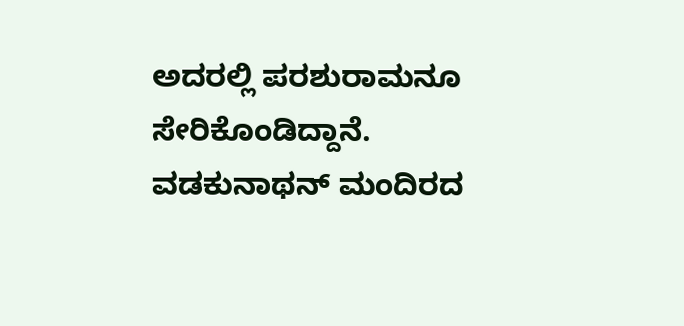ಅದರಲ್ಲಿ ಪರಶುರಾಮನೂ ಸೇರಿಕೊಂಡಿದ್ದಾನೆ. ವಡಕುನಾಥನ್ ಮಂದಿರದ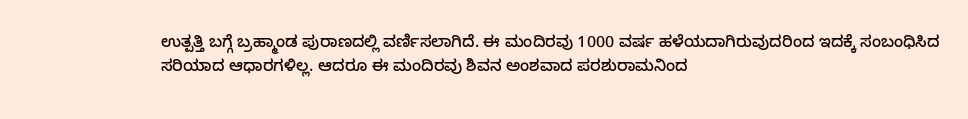ಉತ್ಪತ್ತಿ ಬಗ್ಗೆ ಬ್ರಹ್ಮಾಂಡ ಪುರಾಣದಲ್ಲಿ ವರ್ಣಿಸಲಾಗಿದೆ. ಈ ಮಂದಿರವು 1000 ವರ್ಷ ಹಳೆಯದಾಗಿರುವುದರಿಂದ ಇದಕ್ಕೆ ಸಂಬಂಧಿಸಿದ ಸರಿಯಾದ ಆಧಾರಗಳಿಲ್ಲ. ಆದರೂ ಈ ಮಂದಿರವು ಶಿವನ ಅಂಶವಾದ ಪರಶುರಾಮನಿಂದ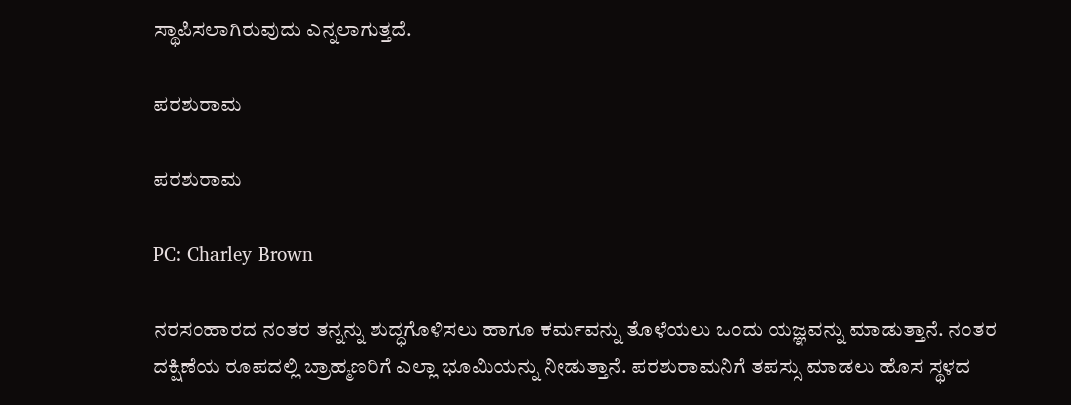ಸ್ಥಾಪಿಸಲಾಗಿರುವುದು ಎನ್ನಲಾಗುತ್ತದೆ.

ಪರಶುರಾಮ

ಪರಶುರಾಮ

PC: Charley Brown

ನರಸಂಹಾರದ ನಂತರ ತನ್ನನ್ನು ಶುದ್ಧಗೊಳಿಸಲು ಹಾಗೂ ಕರ್ಮವನ್ನು ತೊಳೆಯಲು ಒಂದು ಯಜ್ಞವನ್ನು ಮಾಡುತ್ತಾನೆ. ನಂತರ ದಕ್ಷಿಣೆಯ ರೂಪದಲ್ಲಿ ಬ್ರಾಹ್ಮಣರಿಗೆ ಎಲ್ಲಾ ಭೂಮಿಯನ್ನು ನೀಡುತ್ತಾನೆ. ಪರಶುರಾಮನಿಗೆ ತಪಸ್ಸು ಮಾಡಲು ಹೊಸ ಸ್ಥಳದ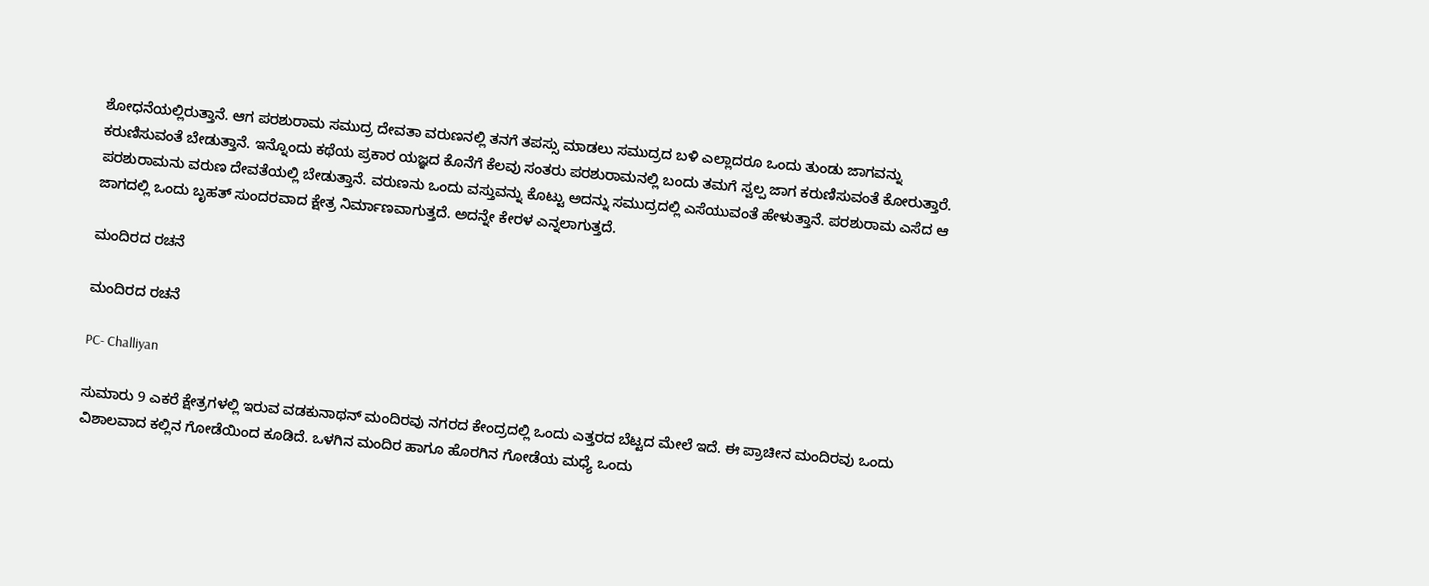ಶೋಧನೆಯಲ್ಲಿರುತ್ತಾನೆ. ಆಗ ಪರಶುರಾಮ ಸಮುದ್ರ ದೇವತಾ ವರುಣನಲ್ಲಿ ತನಗೆ ತಪಸ್ಸು ಮಾಡಲು ಸಮುದ್ರದ ಬಳಿ ಎಲ್ಲಾದರೂ ಒಂದು ತುಂಡು ಜಾಗವನ್ನು ಕರುಣಿಸುವಂತೆ ಬೇಡುತ್ತಾನೆ. ಇನ್ನೊಂದು ಕಥೆಯ ಪ್ರಕಾರ ಯಜ್ಞದ ಕೊನೆಗೆ ಕೆಲವು ಸಂತರು ಪರಶುರಾಮನಲ್ಲಿ ಬಂದು ತಮಗೆ ಸ್ವಲ್ಪ ಜಾಗ ಕರುಣಿಸುವಂತೆ ಕೋರುತ್ತಾರೆ. ಪರಶುರಾಮನು ವರುಣ ದೇವತೆಯಲ್ಲಿ ಬೇಡುತ್ತಾನೆ. ವರುಣನು ಒಂದು ವಸ್ತುವನ್ನು ಕೊಟ್ಟು ಅದನ್ನು ಸಮುದ್ರದಲ್ಲಿ ಎಸೆಯುವಂತೆ ಹೇಳುತ್ತಾನೆ. ಪರಶುರಾಮ ಎಸೆದ ಆ ಜಾಗದಲ್ಲಿ ಒಂದು ಬೃಹತ್ ಸುಂದರವಾದ ಕ್ಷೇತ್ರ ನಿರ್ಮಾಣವಾಗುತ್ತದೆ. ಅದನ್ನೇ ಕೇರಳ ಎನ್ನಲಾಗುತ್ತದೆ.

ಮಂದಿರದ ರಚನೆ

ಮಂದಿರದ ರಚನೆ

PC- Challiyan

ಸುಮಾರು 9 ಎಕರೆ ಕ್ಷೇತ್ರಗಳಲ್ಲಿ ಇರುವ ವಡಕುನಾಥನ್ ಮಂದಿರವು ನಗರದ ಕೇಂದ್ರದಲ್ಲಿ ಒಂದು ಎತ್ತರದ ಬೆಟ್ಟದ ಮೇಲೆ ಇದೆ. ಈ ಪ್ರಾಚೀನ ಮಂದಿರವು ಒಂದು ವಿಶಾಲವಾದ ಕಲ್ಲಿನ ಗೋಡೆಯಿಂದ ಕೂಡಿದೆ. ಒಳಗಿನ ಮಂದಿರ ಹಾಗೂ ಹೊರಗಿನ ಗೋಡೆಯ ಮಧ್ಯೆ ಒಂದು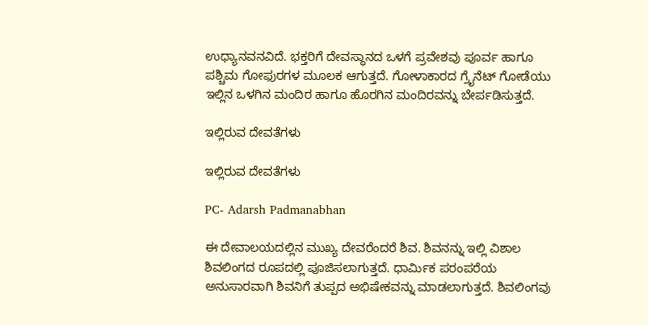ಉಧ್ಯಾನವನವಿದೆ. ಭಕ್ತರಿಗೆ ದೇವಸ್ಥಾನದ ಒಳಗೆ ಪ್ರವೇಶವು ಪೂರ್ವ ಹಾಗೂ ಪಶ್ಚಿಮ ಗೋಫುರಗಳ ಮೂಲಕ ಆಗುತ್ತದೆ. ಗೋಳಾಕಾರದ ಗ್ರೈನೆಟ್ ಗೋಡೆಯು ಇಲ್ಲಿನ ಒಳಗಿನ ಮಂದಿರ ಹಾಗೂ ಹೊರಗಿನ ಮಂದಿರವನ್ನು ಬೇರ್ಪಡಿಸುತ್ತದೆ.

ಇಲ್ಲಿರುವ ದೇವತೆಗಳು

ಇಲ್ಲಿರುವ ದೇವತೆಗಳು

PC- Adarsh Padmanabhan

ಈ ದೇವಾಲಯದಲ್ಲಿನ ಮುಖ್ಯ ದೇವರೆಂದರೆ ಶಿವ. ಶಿವನನ್ನು ಇಲ್ಲಿ ವಿಶಾಲ ಶಿವಲಿಂಗದ ರೂಪದಲ್ಲಿ ಪೂಜಿಸಲಾಗುತ್ತದೆ. ಧಾರ್ಮಿಕ ಪರಂಪರೆಯ ಅನುಸಾರವಾಗಿ ಶಿವನಿಗೆ ತುಪ್ಪದ ಅಭಿಷೇಕವನ್ನು ಮಾಡಲಾಗುತ್ತದೆ. ಶಿವಲಿಂಗವು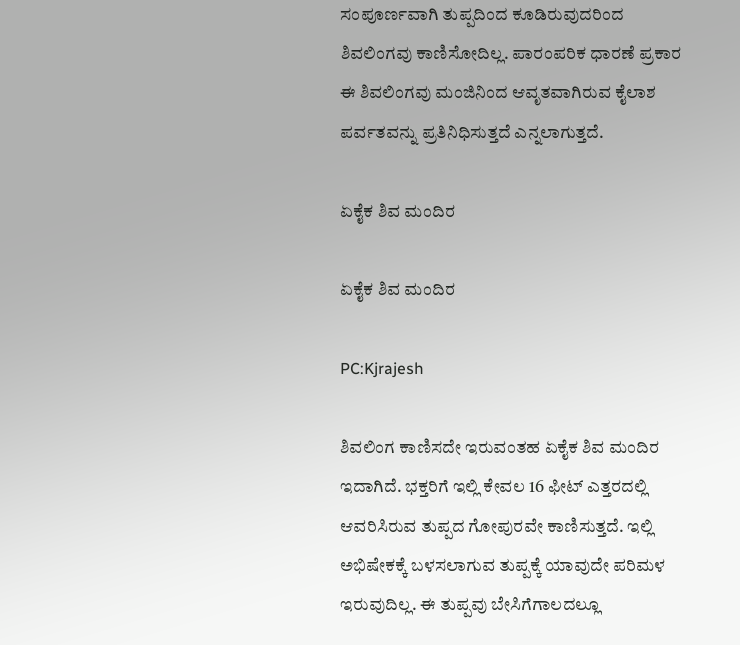ಸಂಪೂರ್ಣವಾಗಿ ತುಪ್ಪದಿಂದ ಕೂಡಿರುವುದರಿಂದ ಶಿವಲಿಂಗವು ಕಾಣಿಸೋದಿಲ್ಲ. ಪಾರಂಪರಿಕ ಧಾರಣೆ ಪ್ರಕಾರ ಈ ಶಿವಲಿಂಗವು ಮಂಜಿನಿಂದ ಆವೃತವಾಗಿರುವ ಕೈಲಾಶ ಪರ್ವತವನ್ನು ಪ್ರತಿನಿಧಿಸುತ್ತದೆ ಎನ್ನಲಾಗುತ್ತದೆ.

ಏಕೈಕ ಶಿವ ಮಂದಿರ

ಏಕೈಕ ಶಿವ ಮಂದಿರ

PC:Kjrajesh

ಶಿವಲಿಂಗ ಕಾಣಿಸದೇ ಇರುವಂತಹ ಏಕೈಕ ಶಿವ ಮಂದಿರ ಇದಾಗಿದೆ. ಭಕ್ತರಿಗೆ ಇಲ್ಲಿ ಕೇವಲ 16 ಫೀಟ್‌ ಎತ್ತರದಲ್ಲಿ ಆವರಿಸಿರುವ ತುಪ್ಪದ ಗೋಪುರವೇ ಕಾಣಿಸುತ್ತದೆ. ಇಲ್ಲಿ ಅಭಿಷೇಕಕ್ಕೆ ಬಳಸಲಾಗುವ ತುಪ್ಪಕ್ಕೆ ಯಾವುದೇ ಪರಿಮಳ ಇರುವುದಿಲ್ಲ. ಈ ತುಪ್ಪವು ಬೇಸಿಗೆಗಾಲದಲ್ಲೂ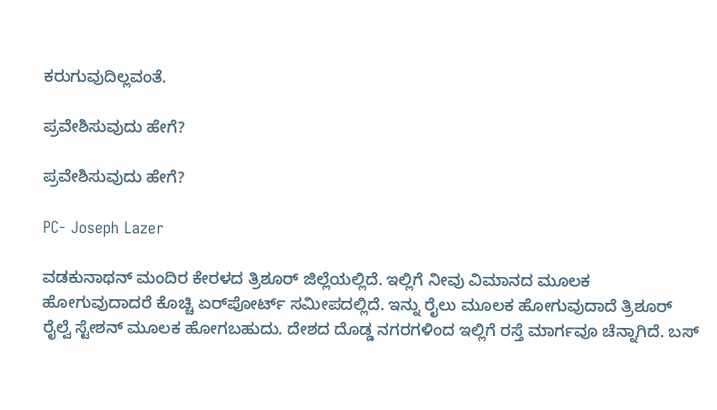ಕರುಗುವುದಿಲ್ಲವಂತೆ.

ಪ್ರವೇಶಿಸುವುದು ಹೇಗೆ?

ಪ್ರವೇಶಿಸುವುದು ಹೇಗೆ?

PC- Joseph Lazer

ವಡಕುನಾಥನ್ ಮಂದಿರ ಕೇರಳದ ತ್ರಿಶೂರ್ ಜಿಲ್ಲೆಯಲ್ಲಿದೆ. ಇಲ್ಲಿಗೆ ನೀವು ವಿಮಾನದ ಮೂಲಕ ಹೋಗುವುದಾದರೆ ಕೊಚ್ಚಿ ಏರ್‌ಪೋರ್ಟ್ ಸಮೀಪದಲ್ಲಿದೆ. ಇನ್ನು ರೈಲು ಮೂಲಕ ಹೋಗುವುದಾದೆ ತ್ರಿಶೂರ್ ರೈಲ್ವೆ ಸ್ಟೇಶನ್ ಮೂಲಕ ಹೋಗಬಹುದು. ದೇಶದ ದೊಡ್ಡ ನಗರಗಳಿಂದ ಇಲ್ಲಿಗೆ ರಸ್ತೆ ಮಾರ್ಗವೂ ಚೆನ್ನಾಗಿದೆ. ಬಸ್‌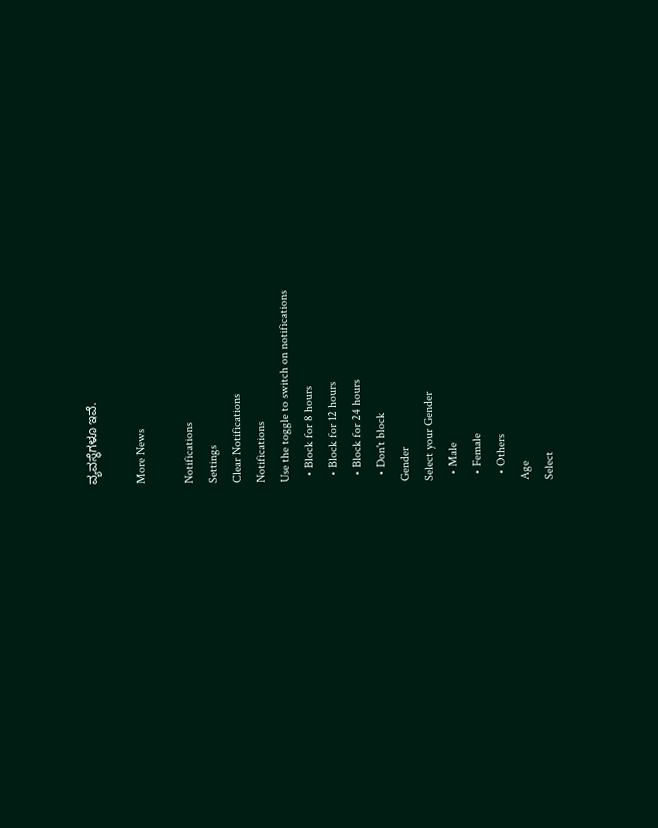ವ್ಯವಸ್ಥೆಗಳೂ ಇವೆ.

More News

Notifications
Settings
Clear Notifications
Notifications
Use the toggle to switch on notifications
  • Block for 8 hours
  • Block for 12 hours
  • Block for 24 hours
  • Don't block
Gender
Select your Gender
  • Male
  • Female
  • Others
Age
Select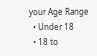your Age Range
  • Under 18
  • 18 to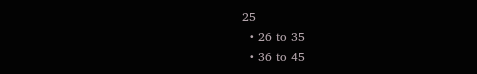25
  • 26 to 35
  • 36 to 45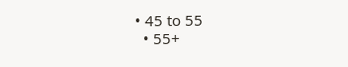• 45 to 55
  • 55+